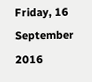Friday, 16 September 2016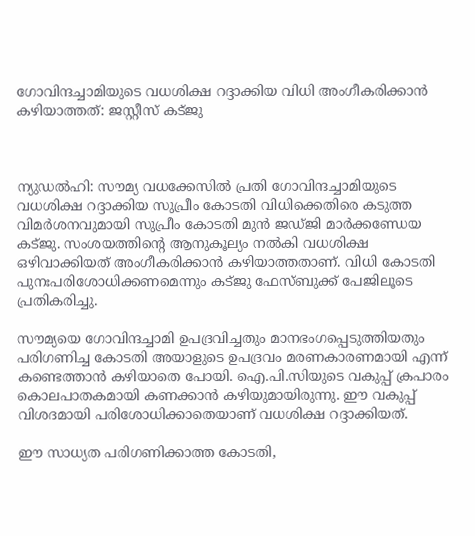ഗോവിന്ദച്ചാമിയുടെ വധശിക്ഷ റദ്ദാക്കിയ വിധി അംഗീകരിക്കാന്‍ കഴിയാത്തത്: ജസ്റ്റീസ് കട്ജു



ന്യുഡല്‍ഹി: സൗമ്യ വധക്കേസില്‍ പ്രതി ഗോവിന്ദച്ചാമിയുടെ വധശിക്ഷ റദ്ദാക്കിയ സുപ്രീം കോടതി വിധിക്കെതിരെ കടുത്ത വിമര്‍ശനവുമായി സുപ്രീം കോടതി മുന്‍ ജഡ്ജി മാര്‍ക്കണ്ഡേയ കട്ജു. സംശയത്തിന്‍റെ ആനുകൂല്യം നല്‍കി വധശിക്ഷ ഒഴിവാക്കിയത് അംഗീകരിക്കാന്‍ കഴിയാത്തതാണ്. വിധി കോടതി പുനഃപരിശോധിക്കണമെന്നും കട്ജു ഫേസ്ബുക്ക് പേജിലൂടെ പ്രതികരിച്ചു.

സൗമ്യയെ ഗോവിന്ദച്ചാമി ഉപദ്രവിച്ചതും മാനഭംഗപ്പെടുത്തിയതും പരിഗണിച്ച കോടതി അയാളുടെ ഉപദ്രവം മരണകാരണമായി എന്ന് കണ്ടെത്താന്‍ കഴിയാതെ പോയി. ഐ.പി.സിയുടെ വകുപ്പ് ക്രപാരം കൊലപാതകമായി കണക്കാന്‍ കഴിയുമായിരുന്നു. ഈ വകുപ്പ് വിശദമായി പരിശോധിക്കാതെയാണ് വധശിക്ഷ റദ്ദാക്കിയത്.

ഈ സാധ്യത പരിഗണിക്കാത്ത കോടതി,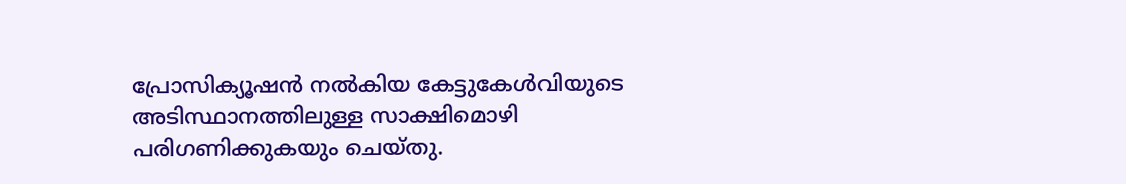പ്രോസിക്യൂഷന്‍ നല്‍കിയ കേട്ടുകേള്‍വിയുടെ അടിസ്ഥാനത്തിലുള്ള സാക്ഷിമൊഴി പരിഗണിക്കുകയും ചെയ്തു.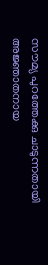സൗമ്യ പുറത്തേക്കു ചാടുന്നതായി അജ്ഞാതനായ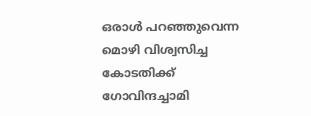ഒരാള്‍ പറഞ്ഞുവെന്ന മൊഴി വിശ്വസിച്ച കോടതിക്ക് ഗോവിന്ദച്ചാമി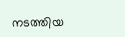നടത്തിയ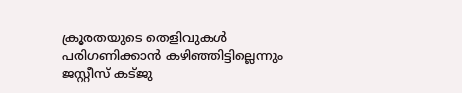ക്രൂരതയുടെ തെളിവുകള്‍ പരിഗണിക്കാന്‍ കഴിഞ്ഞിട്ടില്ലെന്നും ജസ്റ്റീസ് കട്ജു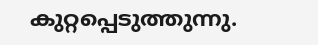കുറ്റപ്പെടുത്തുന്നു.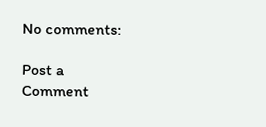No comments:

Post a Comment